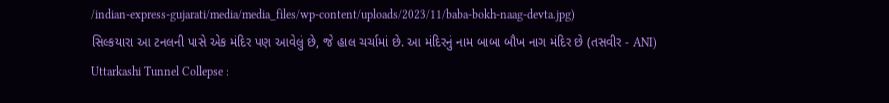/indian-express-gujarati/media/media_files/wp-content/uploads/2023/11/baba-bokh-naag-devta.jpg)
સિલ્કયારા આ ટનલની પાસે એક મંદિર પણ આવેલું છે, જે હાલ ચર્ચામાં છે. આ મંદિરનું નામ બાબા બૌખ નાગ મંદિર છે (તસવીર - ANI)
Uttarkashi Tunnel Collepse :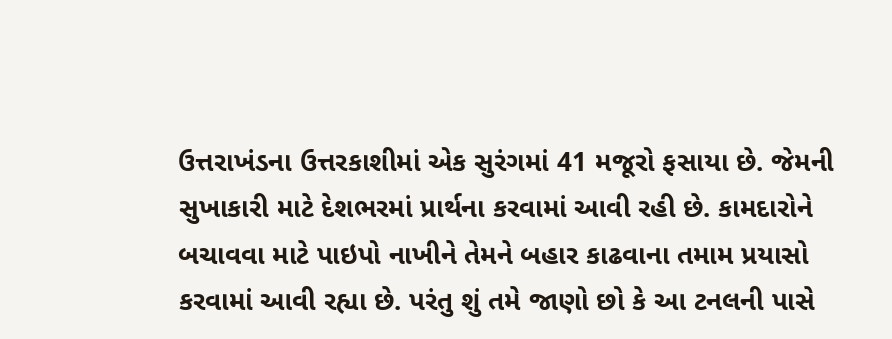ઉત્તરાખંડના ઉત્તરકાશીમાં એક સુરંગમાં 41 મજૂરો ફસાયા છે. જેમની સુખાકારી માટે દેશભરમાં પ્રાર્થના કરવામાં આવી રહી છે. કામદારોને બચાવવા માટે પાઇપો નાખીને તેમને બહાર કાઢવાના તમામ પ્રયાસો કરવામાં આવી રહ્યા છે. પરંતુ શું તમે જાણો છો કે આ ટનલની પાસે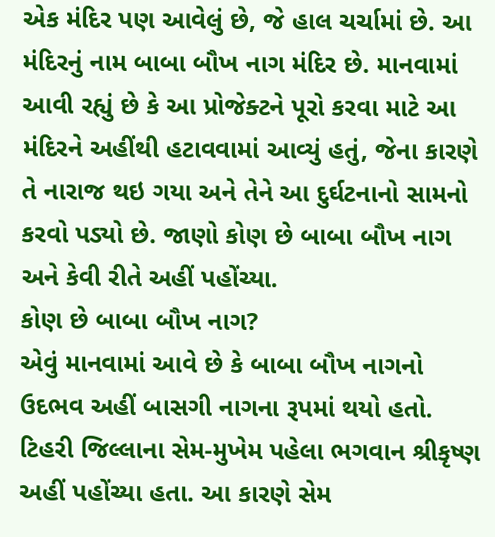એક મંદિર પણ આવેલું છે, જે હાલ ચર્ચામાં છે. આ મંદિરનું નામ બાબા બૌખ નાગ મંદિર છે. માનવામાં આવી રહ્યું છે કે આ પ્રોજેક્ટને પૂરો કરવા માટે આ મંદિરને અહીંથી હટાવવામાં આવ્યું હતું, જેના કારણે તે નારાજ થઇ ગયા અને તેને આ દુર્ઘટનાનો સામનો કરવો પડ્યો છે. જાણો કોણ છે બાબા બૌખ નાગ અને કેવી રીતે અહીં પહોંચ્યા.
કોણ છે બાબા બૌખ નાગ?
એવું માનવામાં આવે છે કે બાબા બૌખ નાગનો ઉદભવ અહીં બાસગી નાગના રૂપમાં થયો હતો. ટિહરી જિલ્લાના સેમ-મુખેમ પહેલા ભગવાન શ્રીકૃષ્ણ અહીં પહોંચ્યા હતા. આ કારણે સેમ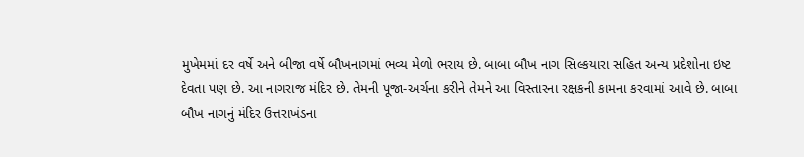મુખેમમાં દર વર્ષે અને બીજા વર્ષે બૌખનાગમાં ભવ્ય મેળો ભરાય છે. બાબા બૌખ નાગ સિલ્કયારા સહિત અન્ય પ્રદેશોના ઇષ્ટ દેવતા પણ છે. આ નાગરાજ મંદિર છે. તેમની પૂજા-અર્ચના કરીને તેમને આ વિસ્તારના રક્ષકની કામના કરવામાં આવે છે. બાબા બૌખ નાગનું મંદિર ઉત્તરાખંડના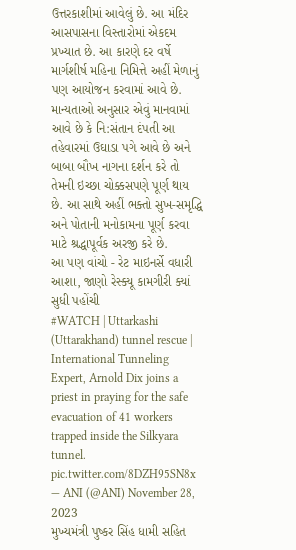ઉત્તરકાશીમાં આવેલું છે. આ મંદિર આસપાસના વિસ્તારોમાં એકદમ પ્રખ્યાત છે. આ કારણે દર વર્ષે માર્ગશીર્ષ મહિના નિમિત્તે અહીં મેળાનું પણ આયોજન કરવામાં આવે છે. માન્યતાઓ અનુસાર એવું માનવામાં આવે છે કે નિ:સંતાન દંપતી આ તહેવારમાં ઉઘાડા પગે આવે છે અને બાબા બૌખ નાગના દર્શન કરે તો તેમની ઇચ્છા ચોક્કસપણે પૂર્ણ થાય છે. આ સાથે અહીં ભક્તો સુખ-સમૃદ્ધિ અને પોતાની મનોકામના પૂર્ણ કરવા માટે શ્રદ્ધાપૂર્વક અરજી કરે છે.
આ પણ વાંચો - રેટ માઇનર્સે વધારી આશા, જાણો રેસ્ક્યૂ કામગીરી ક્યાં સુધી પહોંચી
#WATCH | Uttarkashi (Uttarakhand) tunnel rescue | International Tunneling Expert, Arnold Dix joins a priest in praying for the safe evacuation of 41 workers trapped inside the Silkyara tunnel. pic.twitter.com/8DZH95SN8x
— ANI (@ANI) November 28, 2023
મુખ્યમંત્રી પુષ્કર સિંહ ધામી સહિત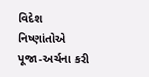વિદેશ નિષ્ણાંતોએ પૂજા-અર્ચના કરી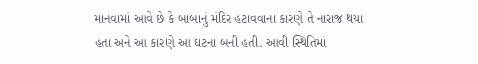માનવામાં આવે છે કે બાબાનું મંદિર હટાવવાના કારણે તે નારાજ થયા હતા અને આ કારણે આ ઘટના બની હતી. આવી સ્થિતિમાં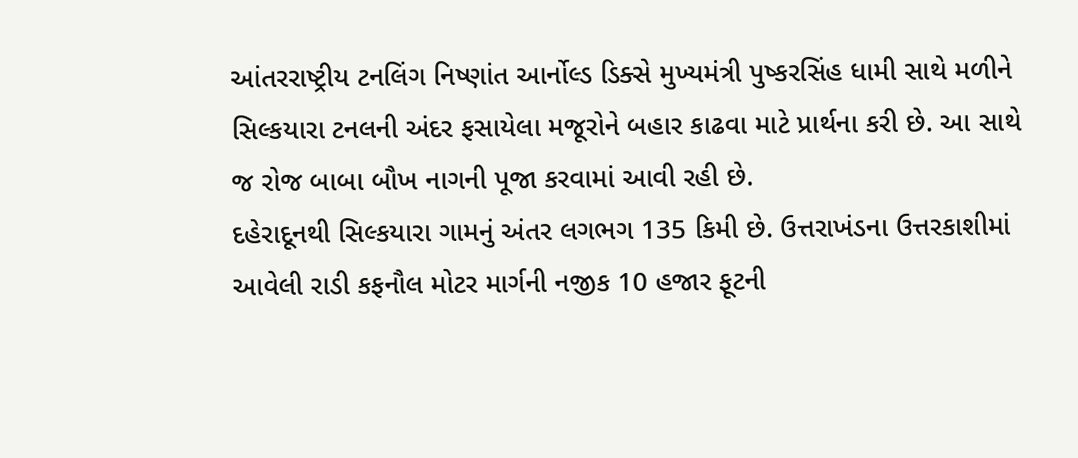આંતરરાષ્ટ્રીય ટનલિંગ નિષ્ણાંત આર્નોલ્ડ ડિક્સે મુખ્યમંત્રી પુષ્કરસિંહ ધામી સાથે મળીને સિલ્કયારા ટનલની અંદર ફસાયેલા મજૂરોને બહાર કાઢવા માટે પ્રાર્થના કરી છે. આ સાથે જ રોજ બાબા બૌખ નાગની પૂજા કરવામાં આવી રહી છે.
દહેરાદૂનથી સિલ્કયારા ગામનું અંતર લગભગ 135 કિમી છે. ઉત્તરાખંડના ઉત્તરકાશીમાં આવેલી રાડી કફનૌલ મોટર માર્ગની નજીક 10 હજાર ફૂટની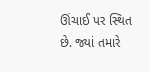ઊંચાઈ પર સ્થિત છે. જ્યાં તમારે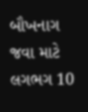બૌખનાગ જવા માટે લગભગ 10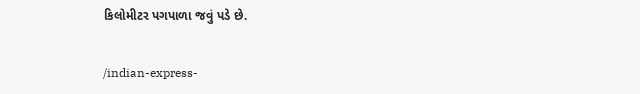કિલોમીટર પગપાળા જવું પડે છે.


/indian-express-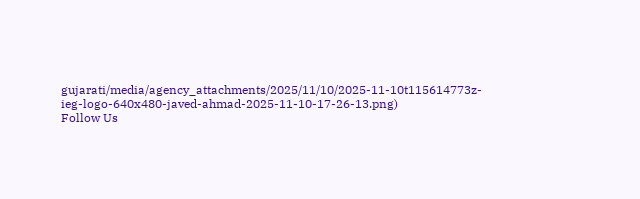gujarati/media/agency_attachments/2025/11/10/2025-11-10t115614773z-ieg-logo-640x480-javed-ahmad-2025-11-10-17-26-13.png)
Follow Us